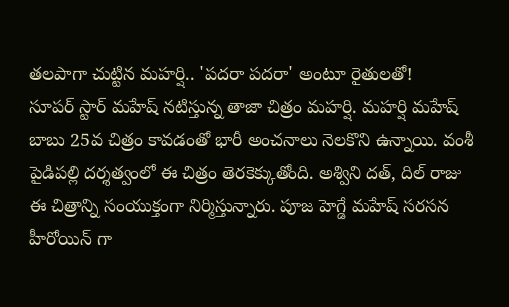తలపాగా చుట్టిన మహర్షి.. 'పదరా పదరా' అంటూ రైతులతో!
సూపర్ స్టార్ మహేష్ నటిస్తున్న తాజా చిత్రం మహర్షి. మహర్షి మహేష్ బాబు 25వ చిత్రం కావడంతో భారీ అంచనాలు నెలకొని ఉన్నాయి. వంశీ పైడిపల్లి దర్శత్వంలో ఈ చిత్రం తెరకెక్కుతోంది. అశ్విని దత్, దిల్ రాజు ఈ చిత్రాన్ని సంయుక్తంగా నిర్మిస్తున్నారు. పూజ హెగ్డే మహేష్ సరసన హీరోయిన్ గా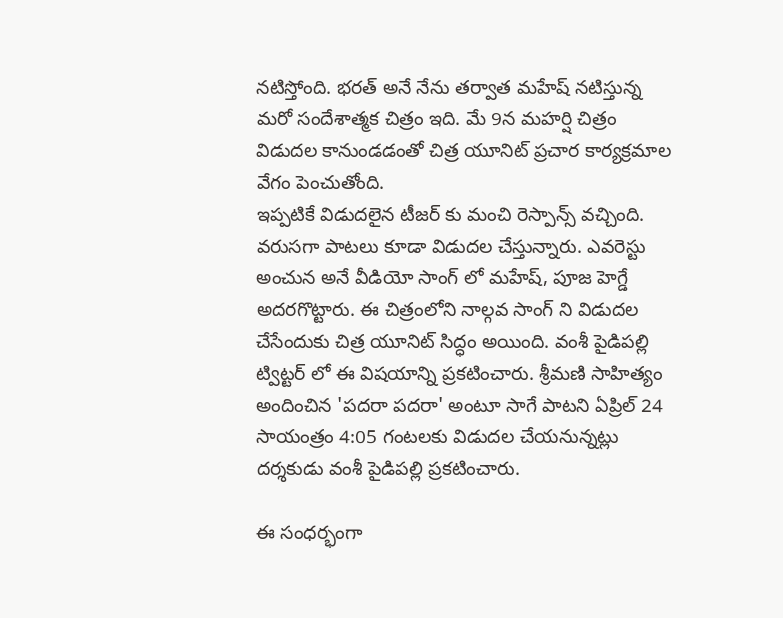నటిస్తోంది. భరత్ అనే నేను తర్వాత మహేష్ నటిస్తున్న మరో సందేశాత్మక చిత్రం ఇది. మే 9న మహర్షి చిత్రం విడుదల కానుండడంతో చిత్ర యూనిట్ ప్రచార కార్యక్రమాల వేగం పెంచుతోంది.
ఇప్పటికే విడుదలైన టీజర్ కు మంచి రెస్పాన్స్ వచ్చింది. వరుసగా పాటలు కూడా విడుదల చేస్తున్నారు. ఎవరెస్టు అంచున అనే వీడియో సాంగ్ లో మహేష్, పూజ హెగ్డే అదరగొట్టారు. ఈ చిత్రంలోని నాల్గవ సాంగ్ ని విడుదల చేసేందుకు చిత్ర యూనిట్ సిద్ధం అయింది. వంశీ పైడిపల్లి ట్విట్టర్ లో ఈ విషయాన్ని ప్రకటించారు. శ్రీమణి సాహిత్యం అందించిన 'పదరా పదరా' అంటూ సాగే పాటని ఏప్రిల్ 24 సాయంత్రం 4:05 గంటలకు విడుదల చేయనున్నట్లు దర్శకుడు వంశీ పైడిపల్లి ప్రకటించారు.

ఈ సంధర్భంగా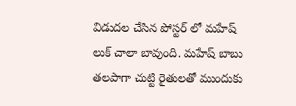విడుదల చేసిన పోస్టర్ లో మహేష్ లుక్ చాలా బావుంది. మహేష్ బాబు తలపాగా చుట్టి రైతులతో ముందుకు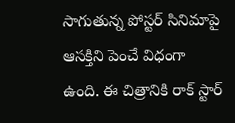సాగుతున్న పోస్టర్ సినిమాపై ఆసక్తిని పెంచే విధంగా ఉంది. ఈ చిత్రానికి రాక్ స్టార్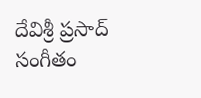దేవిశ్రీ ప్రసాద్ సంగీతం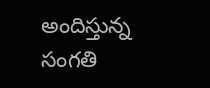అందిస్తున్న సంగతి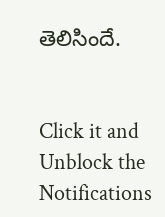తెలిసిందే.


Click it and Unblock the Notifications